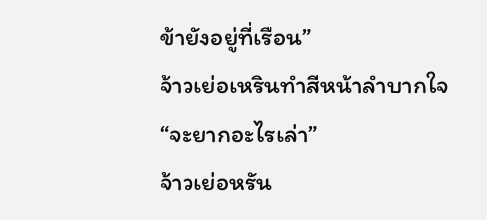ข้ายังอยู่ที่เรือน”
จ้าวเย่อเหรินทําสีหน้าลําบากใจ
“จะยากอะไรเล่า”
จ้าวเย่อหรัน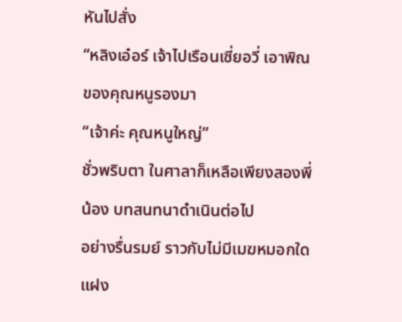หันไปสั่ง
“หลิงเอ๋อร์ เจ้าไปเรือนเซี่ยอวี่ เอาพิณของคุณหนูรองมา
“เจ้าค่ะ คุณหนูใหญ่”
ชั่วพริบตา ในศาลาก็เหลือเพียงสองพี่น้อง บทสนทนาดําเนินต่อไป
อย่างรื่นรมย์ ราวกับไม่มีเมฆหมอกใดแฝง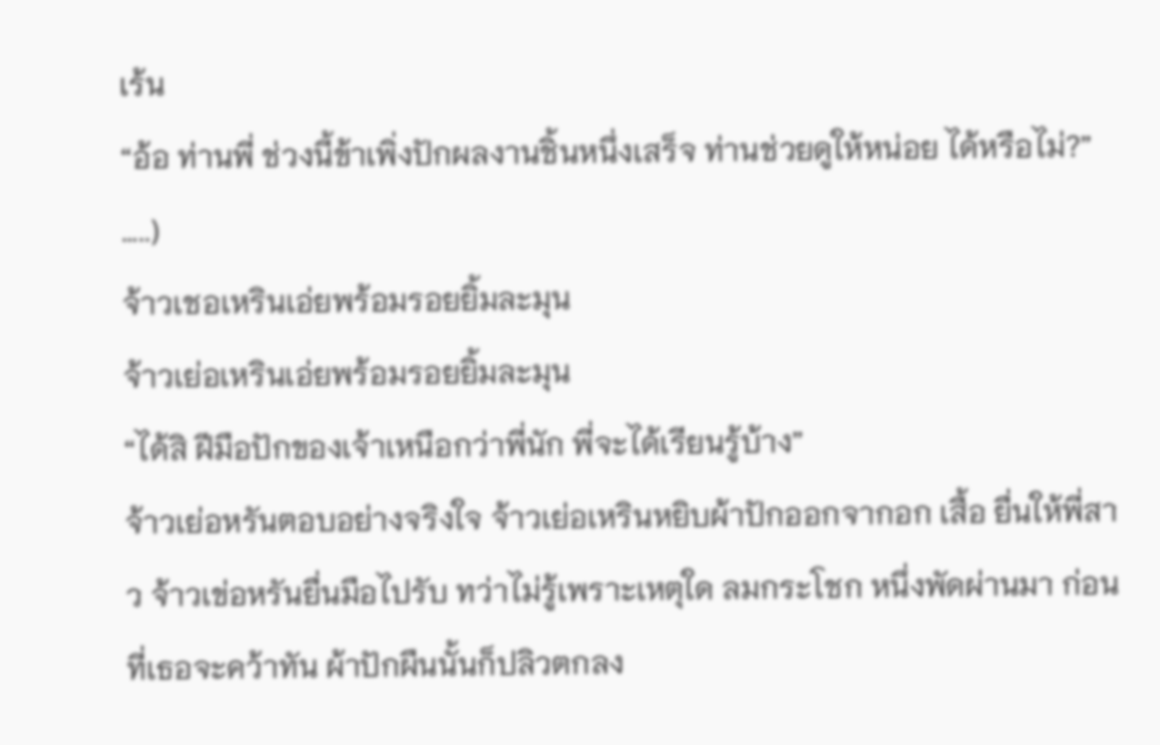เร้น
“อ้อ ท่านพี่ ช่วงนี้ข้าเพิ่งปักผลงานชิ้นหนึ่งเสร็จ ท่านช่วยดูให้หน่อย ได้หรือไม่?” …..)
จ้าวเชอเหรินเอ่ยพร้อมรอยยิ้มละมุน
จ้าวเย่อเหรินเอ่ยพร้อมรอยยิ้มละมุน
“ได้สิ ฝีมือปักของเจ้าเหนือกว่าพี่นัก พี่จะได้เรียนรู้บ้าง”
จ้าวเย่อหรันตอบอย่างจริงใจ จ้าวเย่อเหรินหยิบผ้าปักออกจากอก เสื้อ ยื่นให้พี่สาว จ้าวเข่อหรันยื่นมือไปรับ ทว่าไม่รู้เพราะเหตุใด ลมกระโชก หนึ่งพัดผ่านมา ก่อนที่เธอจะคว้าทัน ผ้าปักผืนนั้นก็ปลิวตกลง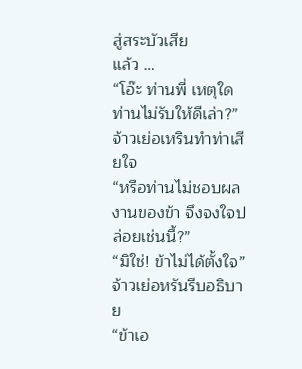สู่สระบัวเสีย
แล้ว …
“โอ๊ะ ท่านพี่ เหตุใดท่านไม่รับให้ดีเล่า?”
จ้าวเย่อเหรินทําท่าเสียใจ
“หรือท่านไม่ชอบผลงานของข้า จึงจงใจปล่อยเช่นนี้?”
“มิใช่! ข้าไม่ได้ตั้งใจ”
จ้าวเย่อหรันรีบอธิบาย
“ข้าเอ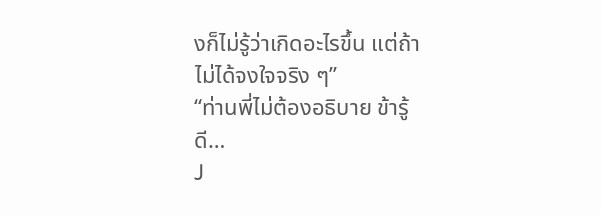งก็ไม่รู้ว่าเกิดอะไรขึ้น แต่ถ้าไม่ได้จงใจจริง ๆ”
“ท่านพี่ไม่ต้องอธิบาย ข้ารู้ดี…
J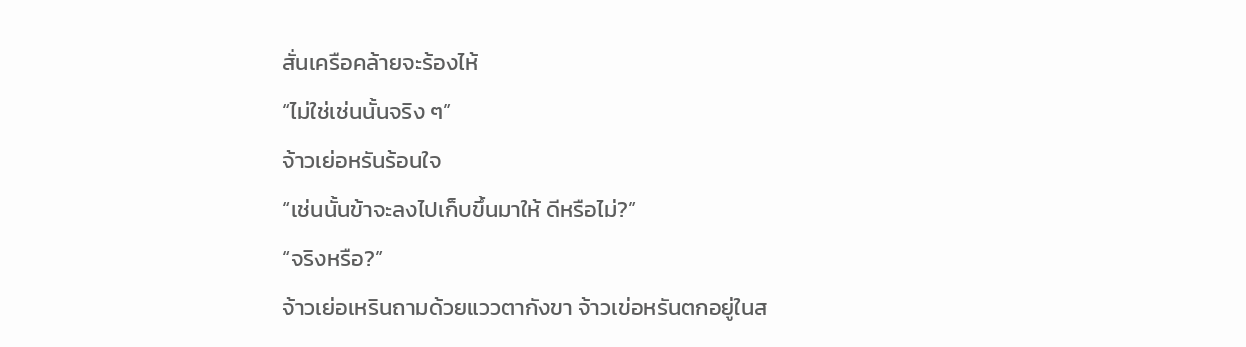สั่นเครือคล้ายจะร้องไห้
“ไม่ใช่เช่นนั้นจริง ๆ”
จ้าวเย่อหรันร้อนใจ
“เช่นนั้นข้าจะลงไปเก็บขึ้นมาให้ ดีหรือไม่?”
“จริงหรือ?”
จ้าวเย่อเหรินถามด้วยแววตากังขา จ้าวเข่อหรันตกอยู่ในส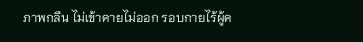ภาพกลืน ไม่เข้าคายไม่ออก รอบกายไร้ผู้ค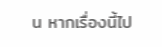น หากเรื่องนี้ไป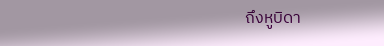ถึงหูบิดา